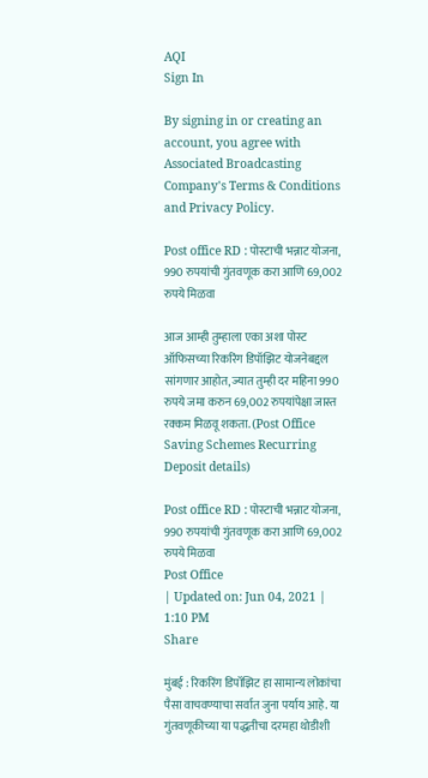AQI
Sign In

By signing in or creating an account, you agree with Associated Broadcasting Company's Terms & Conditions and Privacy Policy.

Post office RD : पोस्टाची भन्नाट योजना, 990 रुपयांची गुंतवणूक करा आणि 69,002 रुपये मिळवा

आज आम्ही तुम्हाला एका अशा पोस्ट ऑफिसच्या रिकरिंग डिपॉझिट योजनेबद्दल सांगणार आहोत, ज्यात तुम्ही दर महिना 990 रुपये जमा करुन 69,002 रुपयांपेक्षा जास्त रक्कम मिळवू शकता. (Post Office Saving Schemes Recurring Deposit details)

Post office RD : पोस्टाची भन्नाट योजना, 990 रुपयांची गुंतवणूक करा आणि 69,002 रुपये मिळवा
Post Office
| Updated on: Jun 04, 2021 | 1:10 PM
Share

मुंबई : रिकरिंग डिपॉझिट हा सामान्य लोकांचा पैसा वाचवण्याचा सर्वात जुना पर्याय आहे. या गुंतवणूकीच्या या पद्धतीचा दरमहा थोडीशी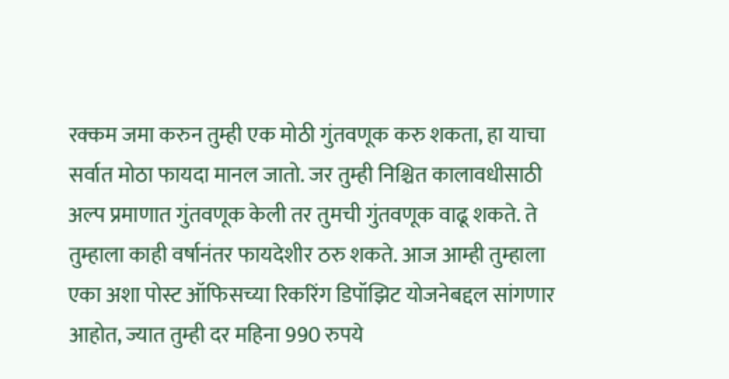रक्कम जमा करुन तुम्ही एक मोठी गुंतवणूक करु शकता, हा याचा सर्वात मोठा फायदा मानल जातो. जर तुम्ही निश्चित कालावधीसाठी अल्प प्रमाणात गुंतवणूक केली तर तुमची गुंतवणूक वाढू शकते. ते तुम्हाला काही वर्षानंतर फायदेशीर ठरु शकते. आज आम्ही तुम्हाला एका अशा पोस्ट ऑफिसच्या रिकरिंग डिपॉझिट योजनेबद्दल सांगणार आहोत, ज्यात तुम्ही दर महिना 990 रुपये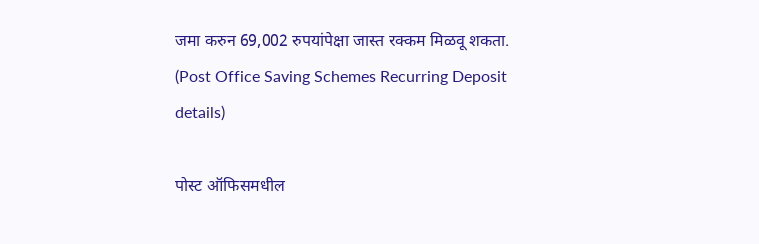जमा करुन 69,002 रुपयांपेक्षा जास्त रक्कम मिळवू शकता. (Post Office Saving Schemes Recurring Deposit details)

पोस्ट ऑफिसमधील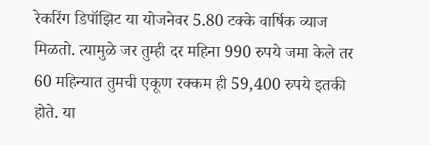रेकरिंग डिपॉझिट या योजनेवर 5.80 टक्के वार्षिक व्याज मिळतो. त्यामुळे जर तुम्ही दर महिना 990 रुपये जमा केले तर 60 महिन्यात तुमची एकूण रक्कम ही 59,400 रुपये इतकी होते. या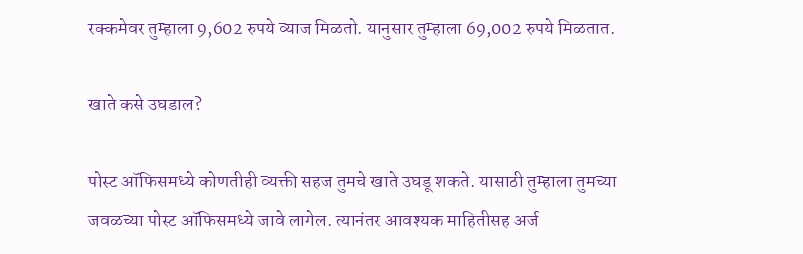रक्कमेवर तुम्हाला 9,602 रुपये व्याज मिळतो. यानुसार तुम्हाला 69,002 रुपये मिळतात.

खाते कसे उघडाल?

पोस्ट ऑफिसमध्ये कोणतीही व्यक्ती सहज तुमचे खाते उघडू शकते. यासाठी तुम्हाला तुमच्या जवळच्या पोस्ट ऑफिसमध्ये जावे लागेल. त्यानंतर आवश्यक माहितीसह अर्ज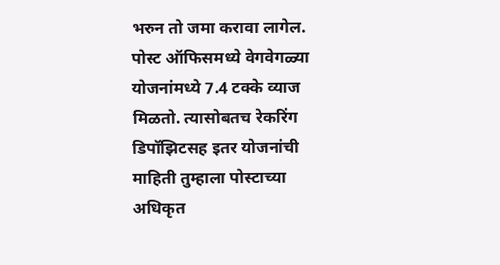भरुन तो जमा करावा लागेल. पोस्ट ऑफिसमध्ये वेगवेगळ्या योजनांमध्ये 7.4 टक्के व्याज मिळतो. त्यासोबतच रेकरिंग डिपॉझिटसह इतर योजनांची माहिती तुम्हाला पोस्टाच्या अधिकृत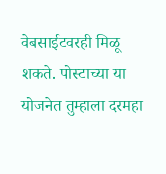वेबसाईटवरही मिळू शकते. पोस्टाच्या या योजनेत तुम्हाला दरमहा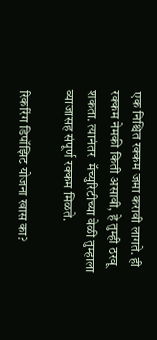एक निश्चित रक्कम जमा करावी लागते. ही रक्कम नेमकी किती असावी, हे तुम्ही ठरवू शकता. त्यानंतर  मॅच्युरिटीच्या वेळी तुम्हाला व्याजासह संपूर्ण रक्कम मिळते.

रिकरिंग डिपॉझिट योजना खास का?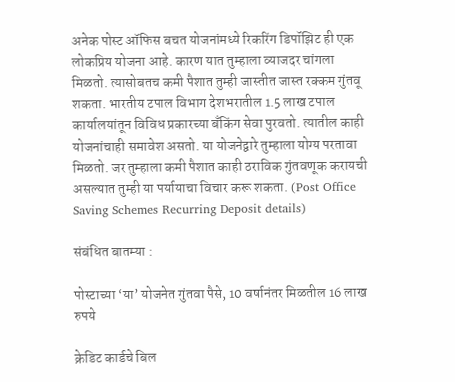अनेक पोस्ट ऑफिस बचत योजनांमध्ये रिकरिंग डिपॉझिट ही एक लोकप्रिय योजना आहे. कारण यात तुम्हाला व्याजदर चांगला मिळतो. त्यासोबतच कमी पैशात तुम्ही जास्तीत जास्त रक्कम गुंतवू शकता. भारतीय टपाल विभाग देशभरातील 1.5 लाख टपाल कार्यालयांतून विविध प्रकारच्या बँकिंग सेवा पुरवतो. त्यातील काही योजनांचाही समावेश असतो. या योजनेद्वारे तुम्हाला योग्य परतावा मिळतो. जर तुम्हाला कमी पैशात काही ठराविक गुंतवणूक करायची असल्यात तुम्ही या पर्यायाचा विचार करू शकता. (Post Office Saving Schemes Recurring Deposit details)

संबंधित बातम्या :

पोस्टाच्या ‘या’ योजनेत गुंतवा पैसे, 10 वर्षानंतर मिळतील 16 लाख रुपये

क्रेडिट कार्डचे बिल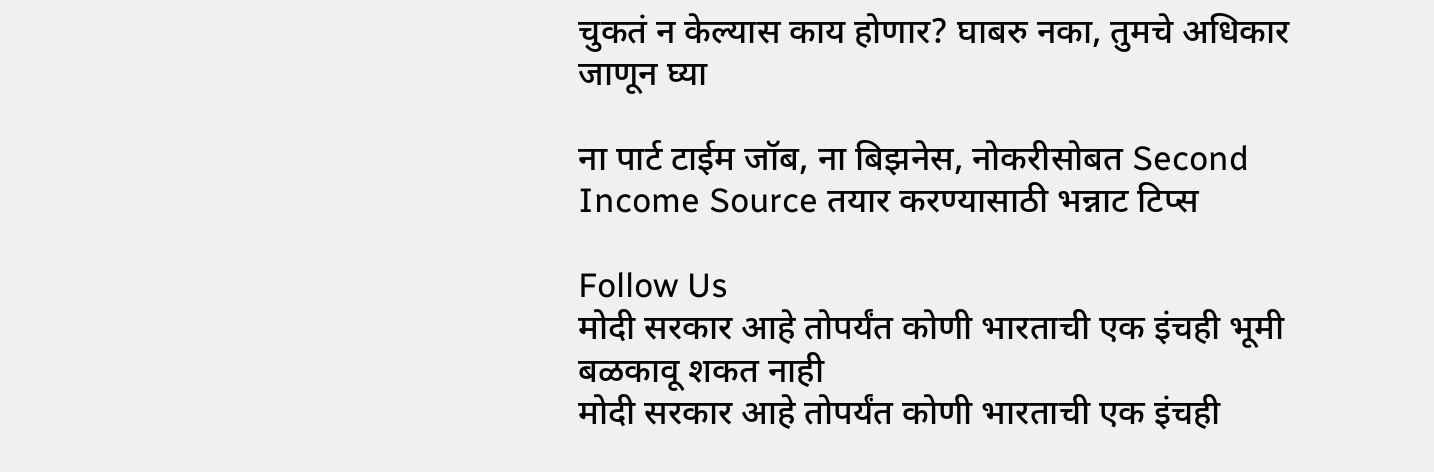चुकतं न केल्यास काय होणार? घाबरु नका, तुमचे अधिकार जाणून घ्या

ना पार्ट टाईम जॉब, ना बिझनेस, नोकरीसोबत Second Income Source तयार करण्यासाठी भन्नाट टिप्स

Follow Us
मोदी सरकार आहे तोपर्यंत कोणी भारताची एक इंचही भूमी बळकावू शकत नाही
मोदी सरकार आहे तोपर्यंत कोणी भारताची एक इंचही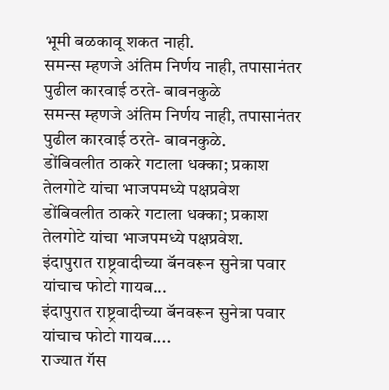भूमी बळकावू शकत नाही.
समन्स म्हणजे अंतिम निर्णय नाही, तपासानंतर पुढील कारवाई ठरते- बावनकुळे
समन्स म्हणजे अंतिम निर्णय नाही, तपासानंतर पुढील कारवाई ठरते- बावनकुळे.
डोंबिवलीत ठाकरे गटाला धक्का; प्रकाश तेलगोटे यांचा भाजपमध्ये पक्षप्रवेश
डोंबिवलीत ठाकरे गटाला धक्का; प्रकाश तेलगोटे यांचा भाजपमध्ये पक्षप्रवेश.
इंदापुरात राष्ट्रवादीच्या बॅनवरून सुनेत्रा पवार यांचाच फोटो गायब...
इंदापुरात राष्ट्रवादीच्या बॅनवरून सुनेत्रा पवार यांचाच फोटो गायब....
राज्यात गॅस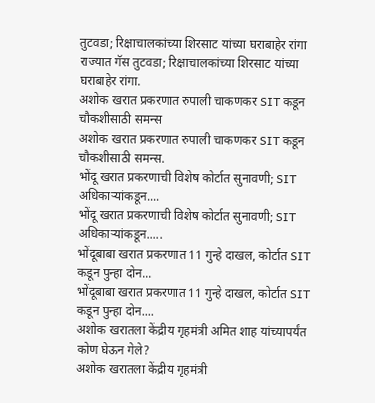तुटवडा; रिक्षाचालकांच्या शिरसाट यांच्या घराबाहेर रांगा
राज्यात गॅस तुटवडा; रिक्षाचालकांच्या शिरसाट यांच्या घराबाहेर रांगा.
अशोक खरात प्रकरणात रुपाली चाकणकर SIT कडून चौकशीसाठी समन्स
अशोक खरात प्रकरणात रुपाली चाकणकर SIT कडून चौकशीसाठी समन्स.
भोंदू खरात प्रकरणाची विशेष कोर्टात सुनावणी; SIT अधिकाऱ्यांकडून....
भोंदू खरात प्रकरणाची विशेष कोर्टात सुनावणी; SIT अधिकाऱ्यांकडून.....
भोंदूबाबा खरात प्रकरणात 11 गुन्हे दाखल, कोर्टात SIT कडून पुन्हा दोन...
भोंदूबाबा खरात प्रकरणात 11 गुन्हे दाखल, कोर्टात SIT कडून पुन्हा दोन....
अशोक खरातला केंद्रीय गृहमंत्री अमित शाह यांच्यापर्यंत कोण घेऊन गेले?
अशोक खरातला केंद्रीय गृहमंत्री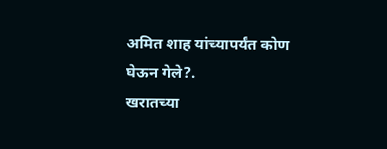अमित शाह यांच्यापर्यंत कोण घेऊन गेले?.
खरातच्या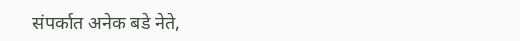संपर्कात अनेक बडे नेते,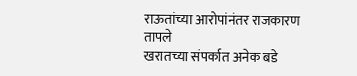राऊतांच्या आरोपांनंतर राजकारण तापले
खरातच्या संपर्कात अनेक बडे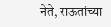नेते, राऊतांच्या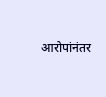आरोपांनंतर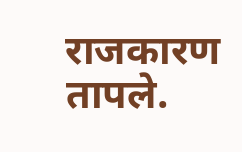राजकारण तापले.